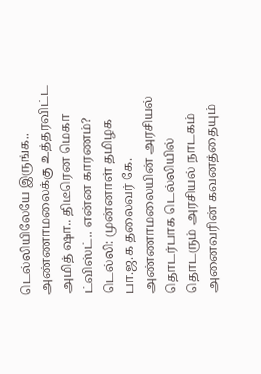டெல்லியிலேயே இருங்க.. அண்ணாமலைக்கு உத்தரவிட்ட அமித் ஷா.. திடீரென மெகா ட்விஸ்ட்.. என்ன காரணம்?
டெல்லி: முன்னாள் தமிழக பா.ஜ.க தலைவர் கே. அண்ணாமலையின் அரசியல் தொடர்பாக டெல்லியில் தொடரும் அரசியல் நாடகம் அனைவரின் கவனத்தையும்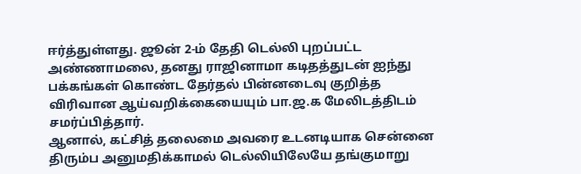ஈர்த்துள்ளது. ஜூன் 2-ம் தேதி டெல்லி புறப்பட்ட அண்ணாமலை, தனது ராஜினாமா கடிதத்துடன் ஐந்து பக்கங்கள் கொண்ட தேர்தல் பின்னடைவு குறித்த விரிவான ஆய்வறிக்கையையும் பா.ஜ.க மேலிடத்திடம் சமர்ப்பித்தார்.
ஆனால், கட்சித் தலைமை அவரை உடனடியாக சென்னை திரும்ப அனுமதிக்காமல் டெல்லியிலேயே தங்குமாறு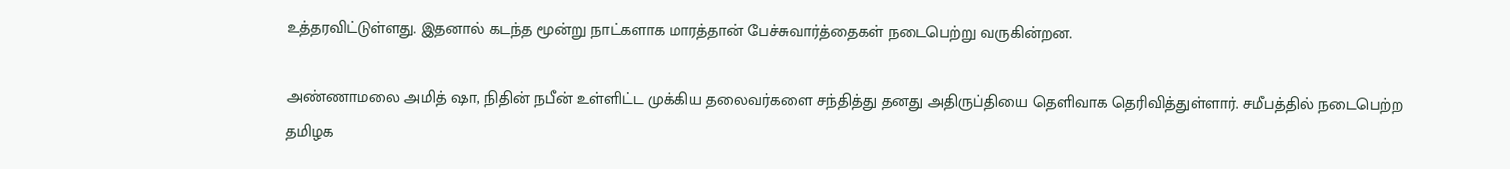உத்தரவிட்டுள்ளது. இதனால் கடந்த மூன்று நாட்களாக மாரத்தான் பேச்சுவார்த்தைகள் நடைபெற்று வருகின்றன.

அண்ணாமலை அமித் ஷா, நிதின் நபீன் உள்ளிட்ட முக்கிய தலைவர்களை சந்தித்து தனது அதிருப்தியை தெளிவாக தெரிவித்துள்ளார். சமீபத்தில் நடைபெற்ற தமிழக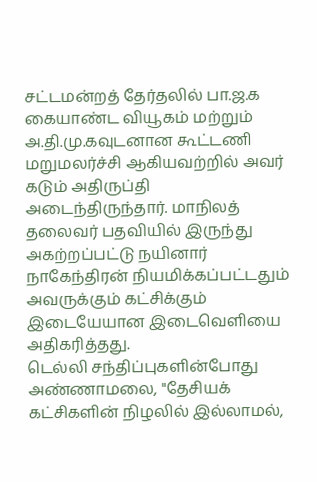சட்டமன்றத் தேர்தலில் பா.ஜ.க கையாண்ட வியூகம் மற்றும் அ.தி.மு.கவுடனான கூட்டணி மறுமலர்ச்சி ஆகியவற்றில் அவர் கடும் அதிருப்தி அடைந்திருந்தார். மாநிலத் தலைவர் பதவியில் இருந்து அகற்றப்பட்டு நயினார் நாகேந்திரன் நியமிக்கப்பட்டதும் அவருக்கும் கட்சிக்கும் இடையேயான இடைவெளியை அதிகரித்தது.
டெல்லி சந்திப்புகளின்போது அண்ணாமலை, "தேசியக் கட்சிகளின் நிழலில் இல்லாமல்,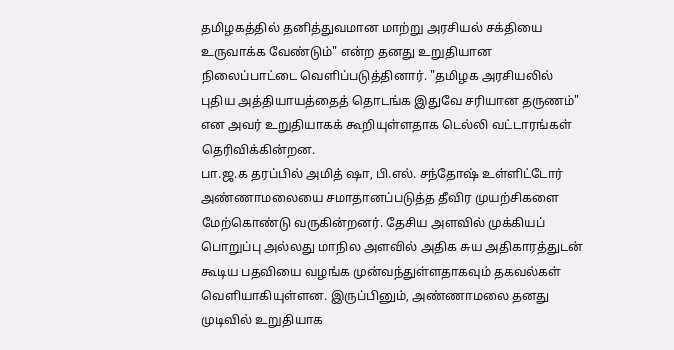தமிழகத்தில் தனித்துவமான மாற்று அரசியல் சக்தியை உருவாக்க வேண்டும்" என்ற தனது உறுதியான நிலைப்பாட்டை வெளிப்படுத்தினார். "தமிழக அரசியலில் புதிய அத்தியாயத்தைத் தொடங்க இதுவே சரியான தருணம்" என அவர் உறுதியாகக் கூறியுள்ளதாக டெல்லி வட்டாரங்கள் தெரிவிக்கின்றன.
பா.ஜ.க தரப்பில் அமித் ஷா, பி.எல். சந்தோஷ் உள்ளிட்டோர் அண்ணாமலையை சமாதானப்படுத்த தீவிர முயற்சிகளை மேற்கொண்டு வருகின்றனர். தேசிய அளவில் முக்கியப் பொறுப்பு அல்லது மாநில அளவில் அதிக சுய அதிகாரத்துடன் கூடிய பதவியை வழங்க முன்வந்துள்ளதாகவும் தகவல்கள் வெளியாகியுள்ளன. இருப்பினும், அண்ணாமலை தனது முடிவில் உறுதியாக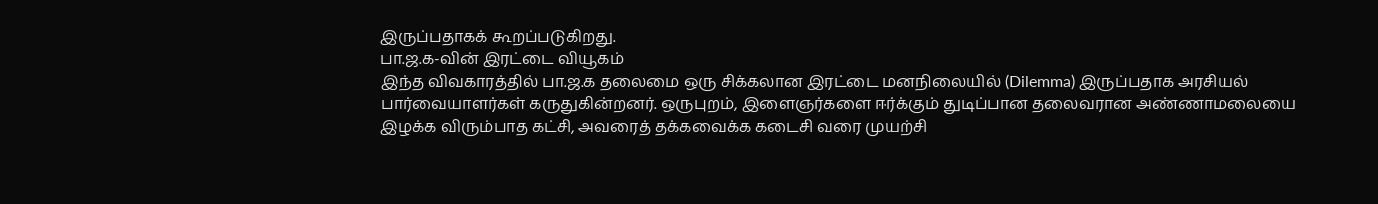இருப்பதாகக் கூறப்படுகிறது.
பா.ஜ.க-வின் இரட்டை வியூகம்
இந்த விவகாரத்தில் பா.ஜ.க தலைமை ஒரு சிக்கலான இரட்டை மனநிலையில் (Dilemma) இருப்பதாக அரசியல் பார்வையாளர்கள் கருதுகின்றனர். ஒருபுறம், இளைஞர்களை ஈர்க்கும் துடிப்பான தலைவரான அண்ணாமலையை இழக்க விரும்பாத கட்சி, அவரைத் தக்கவைக்க கடைசி வரை முயற்சி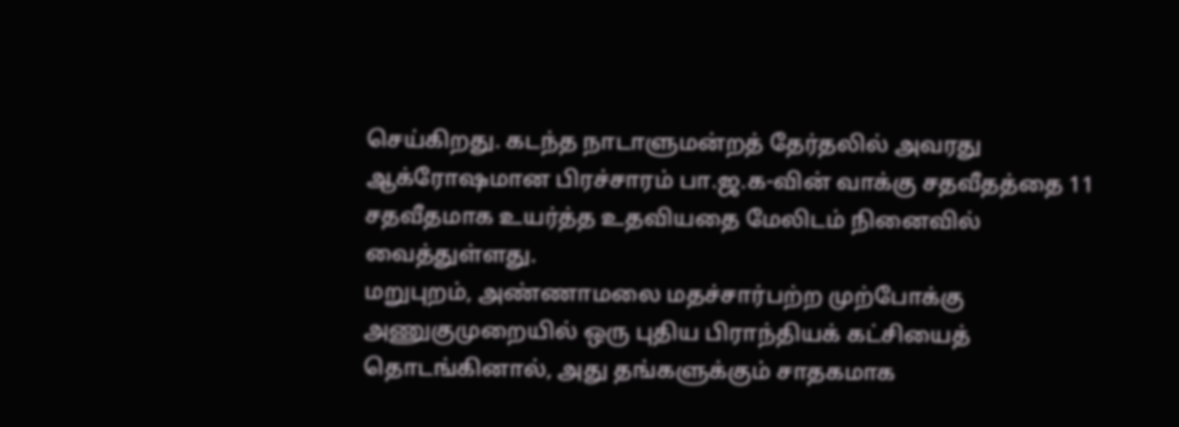செய்கிறது. கடந்த நாடாளுமன்றத் தேர்தலில் அவரது ஆக்ரோஷமான பிரச்சாரம் பா.ஜ.க-வின் வாக்கு சதவீதத்தை 11 சதவீதமாக உயர்த்த உதவியதை மேலிடம் நினைவில் வைத்துள்ளது.
மறுபுறம், அண்ணாமலை மதச்சார்பற்ற முற்போக்கு அணுகுமுறையில் ஒரு புதிய பிராந்தியக் கட்சியைத் தொடங்கினால், அது தங்களுக்கும் சாதகமாக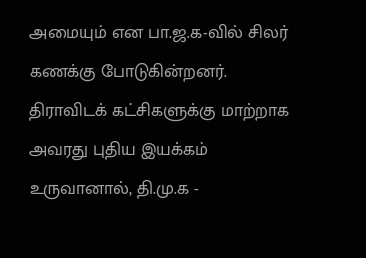அமையும் என பா.ஜ.க-வில் சிலர் கணக்கு போடுகின்றனர். திராவிடக் கட்சிகளுக்கு மாற்றாக அவரது புதிய இயக்கம் உருவானால், தி.மு.க -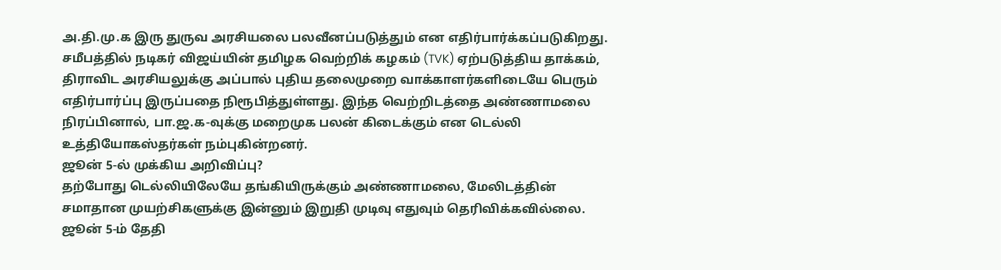அ.தி.மு.க இரு துருவ அரசியலை பலவீனப்படுத்தும் என எதிர்பார்க்கப்படுகிறது.
சமீபத்தில் நடிகர் விஜய்யின் தமிழக வெற்றிக் கழகம் (TVK) ஏற்படுத்திய தாக்கம், திராவிட அரசியலுக்கு அப்பால் புதிய தலைமுறை வாக்காளர்களிடையே பெரும் எதிர்பார்ப்பு இருப்பதை நிரூபித்துள்ளது. இந்த வெற்றிடத்தை அண்ணாமலை நிரப்பினால், பா.ஜ.க-வுக்கு மறைமுக பலன் கிடைக்கும் என டெல்லி உத்தியோகஸ்தர்கள் நம்புகின்றனர்.
ஜூன் 5-ல் முக்கிய அறிவிப்பு?
தற்போது டெல்லியிலேயே தங்கியிருக்கும் அண்ணாமலை, மேலிடத்தின் சமாதான முயற்சிகளுக்கு இன்னும் இறுதி முடிவு எதுவும் தெரிவிக்கவில்லை. ஜூன் 5-ம் தேதி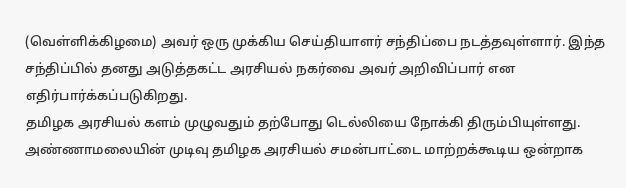(வெள்ளிக்கிழமை) அவர் ஒரு முக்கிய செய்தியாளர் சந்திப்பை நடத்தவுள்ளார். இந்த சந்திப்பில் தனது அடுத்தகட்ட அரசியல் நகர்வை அவர் அறிவிப்பார் என எதிர்பார்க்கப்படுகிறது.
தமிழக அரசியல் களம் முழுவதும் தற்போது டெல்லியை நோக்கி திரும்பியுள்ளது. அண்ணாமலையின் முடிவு தமிழக அரசியல் சமன்பாட்டை மாற்றக்கூடிய ஒன்றாக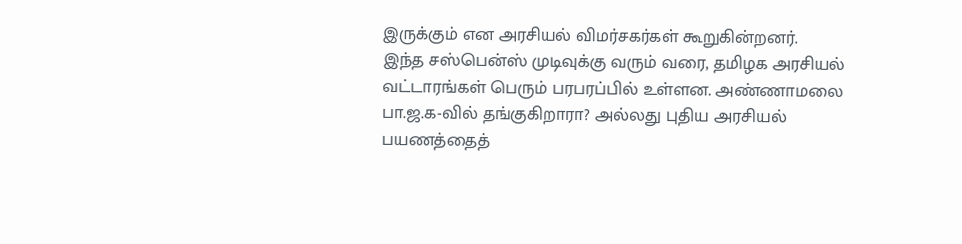இருக்கும் என அரசியல் விமர்சகர்கள் கூறுகின்றனர்.
இந்த சஸ்பென்ஸ் முடிவுக்கு வரும் வரை, தமிழக அரசியல் வட்டாரங்கள் பெரும் பரபரப்பில் உள்ளன. அண்ணாமலை பா.ஜ.க-வில் தங்குகிறாரா? அல்லது புதிய அரசியல் பயணத்தைத்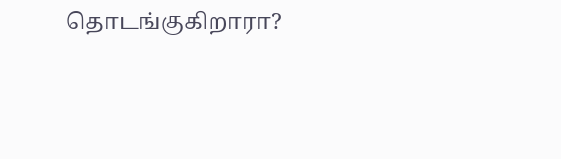தொடங்குகிறாரா?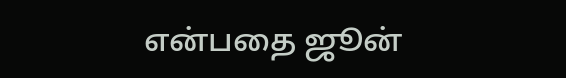என்பதை ஜூன்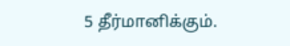5 தீர்மானிக்கும்.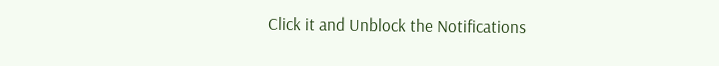Click it and Unblock the Notifications